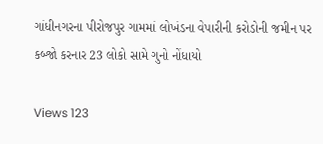ગાંધીનગરના પીરોજપુર ગામમાં લોખંડના વેપારીની કરોડોની જમીન પર કબ્જો કરનાર 23 લોકો સામે ગુનો નોંધાયો

Views 123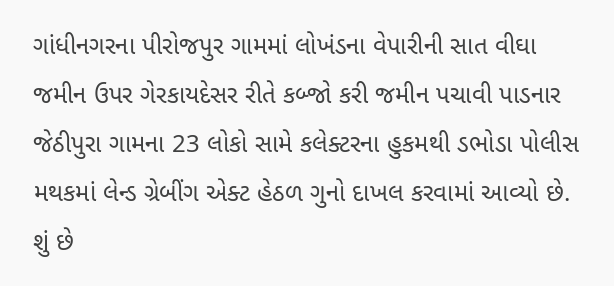ગાંધીનગરના પીરોજપુર ગામમાં લોખંડના વેપારીની સાત વીઘા જમીન ઉપર ગેરકાયદેસર રીતે કબ્જો કરી જમીન પચાવી પાડનાર જેઠીપુરા ગામના 23 લોકો સામે કલેક્ટરના હુકમથી ડભોડા પોલીસ મથકમાં લેન્ડ ગ્રેબીંગ એક્ટ હેઠળ ગુનો દાખલ કરવામાં આવ્યો છે.
શું છે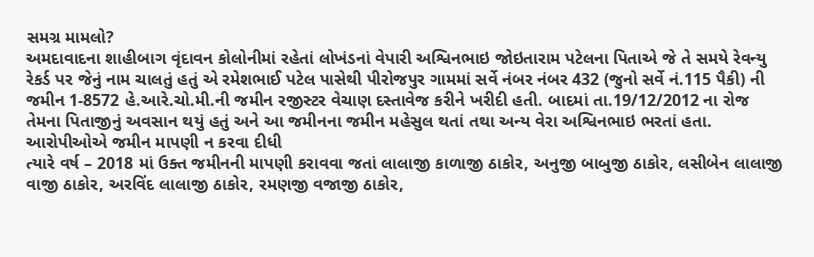સમગ્ર મામલો?
અમદાવાદના શાહીબાગ વૃંદાવન કોલોનીમાં રહેતાં લોખંડનાં વેપારી અશ્વિનભાઇ જોઇતારામ પટેલના પિતાએ જે તે સમયે રેવન્યુ રેકર્ડ પર જેનું નામ ચાલતું હતું એ રમેશભાઈ પટેલ પાસેથી પીરોજપુર ગામમાં સર્વે નંબર નંબર 432 (જુનો સર્વે નં.115 પૈકી) ની જમીન 1-8572 હે.આરે.ચો.મી.ની જમીન રજીસ્ટર વેચાણ દસ્તાવેજ કરીને ખરીદી હતી. બાદમાં તા.19/12/2012 ના રોજ તેમના પિતાજીનું અવસાન થયું હતું અને આ જમીનના જમીન મહેસુલ થતાં તથા અન્ય વેરા અશ્વિનભાઇ ભરતાં હતા.
આરોપીઓએ જમીન માપણી ન કરવા દીધી
ત્યારે વર્ષ – 2018 માં ઉક્ત જમીનની માપણી કરાવવા જતાં લાલાજી કાળાજી ઠાકોર, અનુજી બાબુજી ઠાકોર, લસીબેન લાલાજી વાજી ઠાકોર, અરવિંદ લાલાજી ઠાકોર, રમણજી વજાજી ઠાકોર,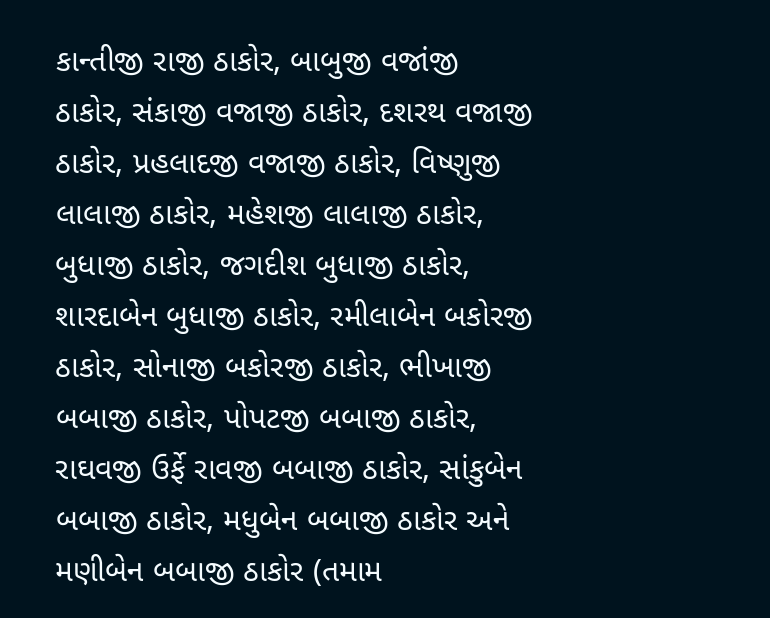કાન્તીજી રાજી ઠાકોર, બાબુજી વજાંજી ઠાકોર, સંકાજી વજાજી ઠાકોર, દશરથ વજાજી ઠાકોર, પ્રહલાદજી વજાજી ઠાકોર, વિષ્ણુજી લાલાજી ઠાકોર, મહેશજી લાલાજી ઠાકોર, બુધાજી ઠાકોર, જગદીશ બુધાજી ઠાકોર, શારદાબેન બુધાજી ઠાકોર, રમીલાબેન બકોરજી ઠાકોર, સોનાજી બકોરજી ઠાકોર, ભીખાજી બબાજી ઠાકોર, પોપટજી બબાજી ઠાકોર, રાઘવજી ઉર્ફે રાવજી બબાજી ઠાકોર, સાંકુબેન બબાજી ઠાકોર, મધુબેન બબાજી ઠાકોર અને મણીબેન બબાજી ઠાકોર (તમામ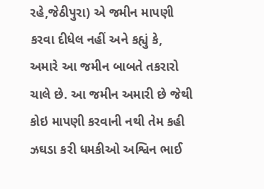રહે,જેઠીપુરા) એ જમીન માપણી કરવા દીધેલ નહીં અને કહ્યું કે, અમારે આ જમીન બાબતે તકરારો ચાલે છે. આ જમીન અમારી છે જેથી કોઇ માપણી કરવાની નથી તેમ કહી ઝઘડા કરી ધમકીઓ અશ્વિન ભાઈ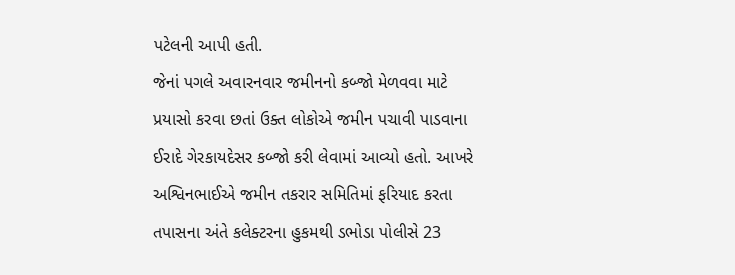પટેલની આપી હતી.
જેનાં પગલે અવારનવાર જમીનનો કબ્જો મેળવવા માટે પ્રયાસો કરવા છતાં ઉક્ત લોકોએ જમીન પચાવી પાડવાના ઈરાદે ગેરકાયદેસર કબ્જો કરી લેવામાં આવ્યો હતો. આખરે અશ્વિનભાઈએ જમીન તકરાર સમિતિમાં ફરિયાદ કરતા તપાસના અંતે કલેક્ટરના હુકમથી ડભોડા પોલીસે 23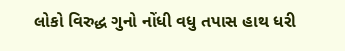લોકો વિરુદ્ધ ગુનો નોંધી વધુ તપાસ હાથ ધરી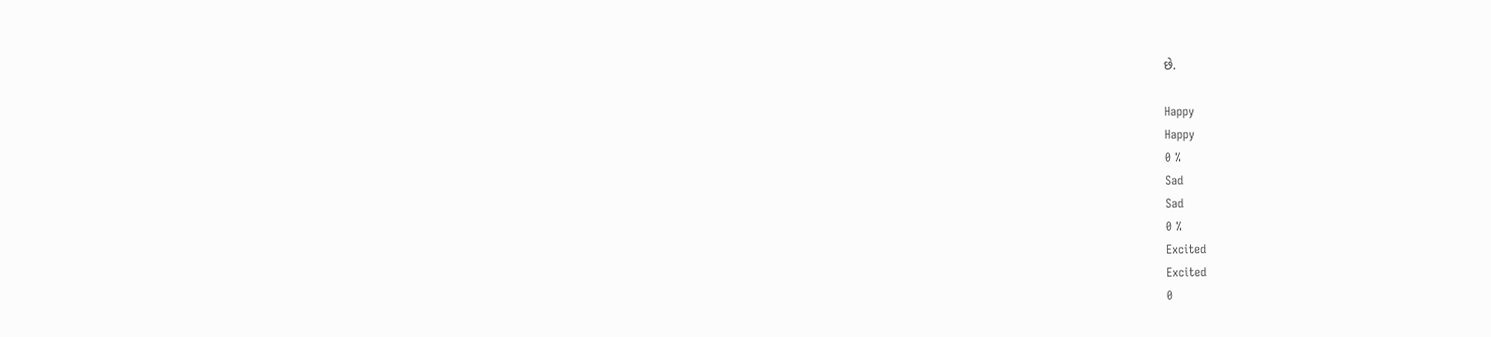છે.

Happy
Happy
0 %
Sad
Sad
0 %
Excited
Excited
0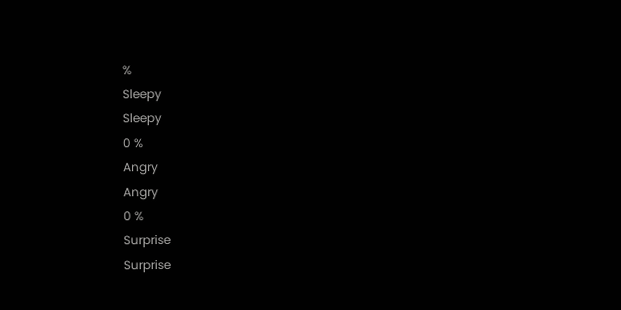%
Sleepy
Sleepy
0 %
Angry
Angry
0 %
Surprise
Surprise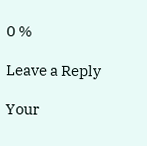0 %

Leave a Reply

Your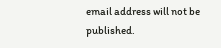email address will not be published.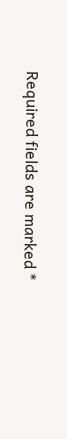Required fields are marked *